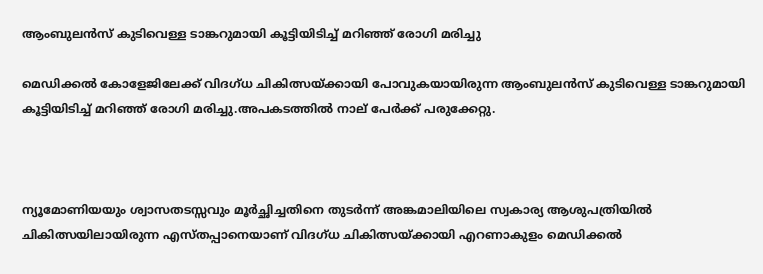ആംബുലൻസ് കുടിവെള്ള ടാങ്കറുമായി കൂട്ടിയിടിച്ച്‌ മറിഞ്ഞ് രോഗി മരിച്ചു

മെഡിക്കല്‍ കോളേജിലേക്ക് വിദഗ്ധ ചികിത്സയ്ക്കായി പോവുകയായിരുന്ന ആംബുലൻസ് കുടിവെള്ള ടാങ്കറുമായി കൂട്ടിയിടിച്ച്‌ മറിഞ്ഞ് രോഗി മരിച്ചു.അപകടത്തില്‍ നാല് പേർക്ക് പരുക്കേറ്റു.



ന്യൂമോണിയയും ശ്വാസതടസ്സവും മൂർച്ഛിച്ചതിനെ തുടർന്ന് അങ്കമാലിയിലെ സ്വകാര്യ ആശുപത്രിയില്‍ ചികിത്സയിലായിരുന്ന എസ്തപ്പാനെയാണ് വിദഗ്ധ ചികിത്സയ്ക്കായി എറണാകുളം മെഡിക്കല്‍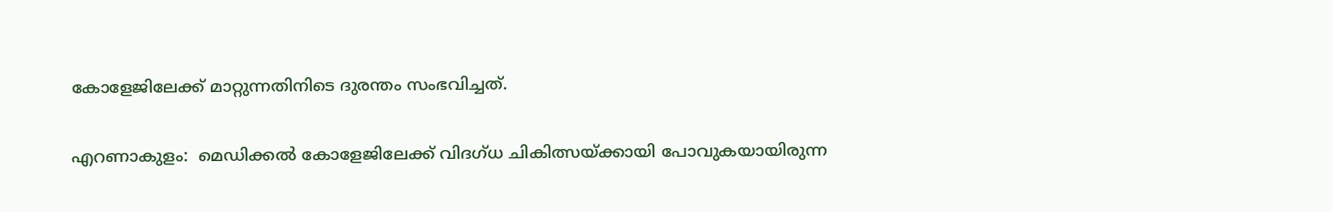കോളേജിലേക്ക് മാറ്റുന്നതിനിടെ ദുരന്തം സംഭവിച്ചത്.

എറണാകുളം:  മെഡിക്കല്‍ കോളേജിലേക്ക് വിദഗ്ധ ചികിത്സയ്ക്കായി പോവുകയായിരുന്ന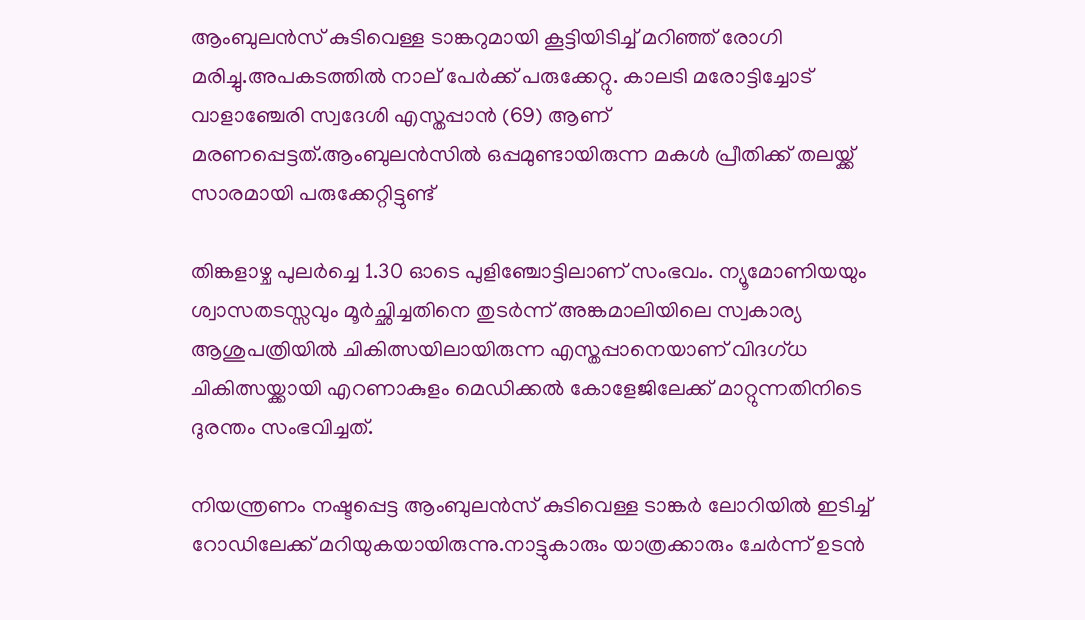ആംബുലൻസ് കുടിവെള്ള ടാങ്കറുമായി കൂട്ടിയിടിച്ച്‌ മറിഞ്ഞ് രോഗി മരിച്ചു.അപകടത്തില്‍ നാല് പേർക്ക് പരുക്കേറ്റു. കാലടി മരോട്ടിച്ചോട് വാളാഞ്ചേരി സ്വദേശി എസ്തപ്പാൻ (69) ആണ് മരണപ്പെട്ടത്.ആംബുലൻസില്‍ ഒപ്പമുണ്ടായിരുന്ന മകള്‍ പ്രീതിക്ക് തലയ്ക്ക് സാരമായി പരുക്കേറ്റിട്ടുണ്ട്

തിങ്കളാഴ്ച പുലർച്ചെ 1.30 ഓടെ പുളിഞ്ചോട്ടിലാണ് സംഭവം. ന്യൂമോണിയയും ശ്വാസതടസ്സവും മൂർച്ഛിച്ചതിനെ തുടർന്ന് അങ്കമാലിയിലെ സ്വകാര്യ ആശുപത്രിയില്‍ ചികിത്സയിലായിരുന്ന എസ്തപ്പാനെയാണ് വിദഗ്ധ ചികിത്സയ്ക്കായി എറണാകുളം മെഡിക്കല്‍ കോളേജിലേക്ക് മാറ്റുന്നതിനിടെ ദുരന്തം സംഭവിച്ചത്.

നിയന്ത്രണം നഷ്ടപ്പെട്ട ആംബുലൻസ് കുടിവെള്ള ടാങ്കർ ലോറിയില്‍ ഇടിച്ച്‌ റോഡിലേക്ക് മറിയുകയായിരുന്നു.നാട്ടുകാരും യാത്രക്കാരും ചേർന്ന് ഉടൻ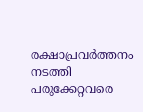രക്ഷാപ്രവർത്തനം നടത്തി പരുക്കേറ്റവരെ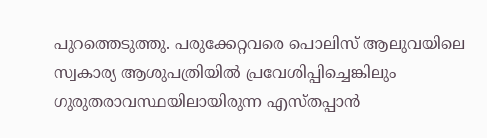പുറത്തെടുത്തു. പരുക്കേറ്റവരെ പൊലിസ് ആലുവയിലെ സ്വകാര്യ ആശുപത്രിയില്‍ പ്രവേശിപ്പിച്ചെങ്കിലും ഗുരുതരാവസ്ഥയിലായിരുന്ന എസ്തപ്പാൻ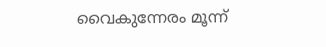വൈകുന്നേരം മൂന്ന്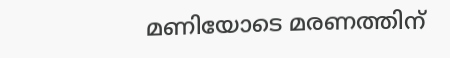മണിയോടെ മരണത്തിന്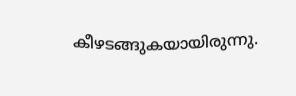കീഴടങ്ങുകയായിരുന്നു.